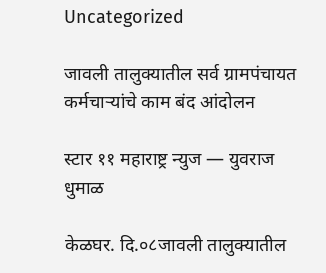Uncategorized

जावली तालुक्यातील सर्व ग्रामपंचायत कर्मचाऱ्यांचे काम बंद आंदोलन

स्टार ११ महाराष्ट्र न्युज — युवराज धुमाळ

केळघर. दि.०८जावली तालुक्यातील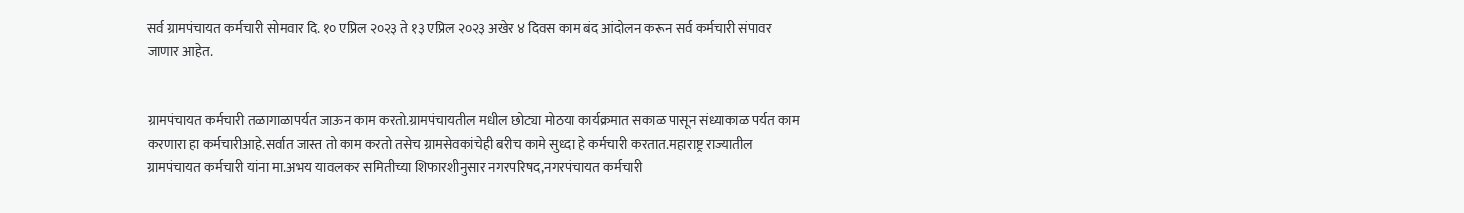सर्व ग्रामपंचायत कर्मचारी सोमवार दि. १० एप्रिल २०२३ ते १३ एप्रिल २०२३ अखेर ४ दिवस काम बंद आंदोलन करून सर्व कर्मचारी संपावर जाणार आहेत.


ग्रामपंचायत कर्मचारी तळागाळापर्यत जाऊन काम करतो.ग्रामपंचायतील मधील छोट्या मोठया कार्यक्रमात सकाळ पासून संध्याकाळ पर्यत काम करणारा हा कर्मचारीआहे.सर्वात जास्त तो काम करतो तसेच ग्रामसेवकांचेही बरीच कामे सुध्दा हे कर्मचारी करतात.महाराष्ट्र राज्यातील ग्रामपंचायत कर्मचारी यांना मा.अभय यावलकर समितीच्या शिफारशीनुसार नगरपरिषद,नगरपंचायत कर्मचारी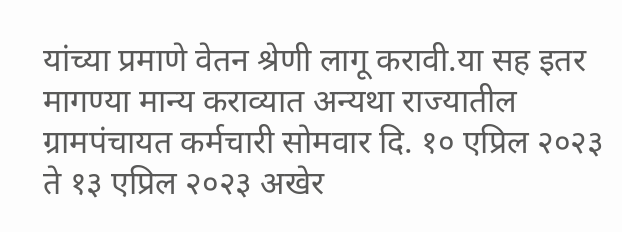यांच्या प्रमाणे वेतन श्रेणी लागू करावी.या सह इतर मागण्या मान्य कराव्यात अन्यथा राज्यातील ग्रामपंचायत कर्मचारी सोमवार दि. १० एप्रिल २०२३ ते १३ एप्रिल २०२३ अखेर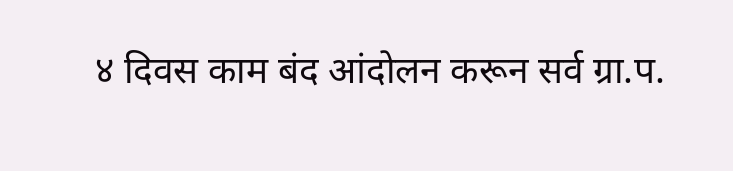४ दिवस काम बंद आंदोलन करून सर्व ग्रा.प.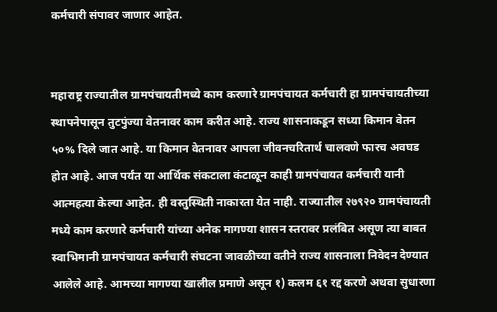कर्मचारी संपावर जाणार आहेत.


महाराष्ट्र राज्यातील ग्रामपंचायतीमध्ये काम करणारे ग्रामपंचायत कर्मचारी हा ग्रामपंचायतीच्या स्थापनेपासून तुटपुंज्या वेतनावर काम करीत आहे. राज्य शासनाकडून सध्या किमान वेतन ५०% दिले जात आहे. या किमान वेतनावर आपला जीवनचरितार्थ चालवणे फारच अवघड होत आहे. आज पर्यंत या आर्थिक संकटाला कंटाळून काही ग्रामपंचायत कर्मचारी यानी आत्महत्या केल्या आहेत. ही वस्तुस्थिती नाकारता येत नाही. राज्यातील २७९२० ग्रामपंचायती मध्ये काम करणारे कर्मचारी यांच्या अनेक मागण्या शासन स्तरावर प्रलंबित असूण त्या बाबत स्वाभिमानी ग्रामपंचायत कर्मचारी संघटना जावळीच्या वतीने राज्य शासनाला निवेदन देण्यात आलेले आहे. आमच्या मागण्या खालील प्रमाणे असून १) कलम ६१ रद्द करणे अथवा सुधारणा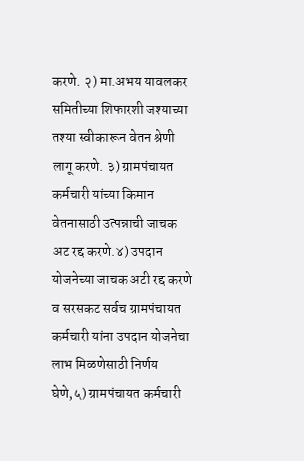करणे. २) मा.अभय यावलकर समितीच्या शिफारशी जश्याच्या तश्या स्वीकारून वेतन श्रेणी लागू करणे. ३) ग्रामपंचायत कर्मचारी यांच्या किमान वेतनासाठी उत्पन्नाची जाचक अट रद्द करणे.४) उपदान योजनेच्या जाचक अटी रद्द करणे व सरसकट सर्वच ग्रामपंचायत कर्मचारी यांना उपदान योजनेचा लाभ मिळणेसाठी निर्णय घेणे,५) ग्रामपंचायत कर्मचारी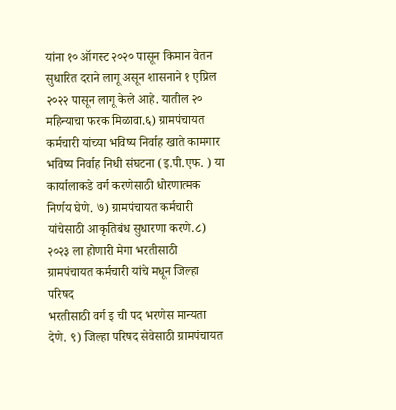यांना १० ऑगस्ट २०२० पासून किमान वेतन सुधारित दराने लागू असून शासनाने १ एप्रिल २०२२ पासून लागू केले आहे. यातील २० महिन्याचा फरक मिळावा.६) ग्रामपंचायत कर्मचारी यांच्या भविष्य निर्वाह खाते कामगार भविष्य निर्वाह निधी संघटना (इ.पी.एफ. ) या कार्यालाकडे वर्ग करणेसाठी धोरणात्मक निर्णय घेणे. ७) ग्रामपंचायत कर्मचारी यांचेसाठी आकृतिबंध सुधारणा करणे.८) २०२३ ला होणारी मेगा भरतीसाठी ग्रामपंचायत कर्मचारी यांचे मधून जिल्हा परिषद
भरतीसाठी वर्ग इ ची पद भरणेस मान्यता देणे. ९) जिल्हा परिषद सेवेसाठी ग्रामपंचायत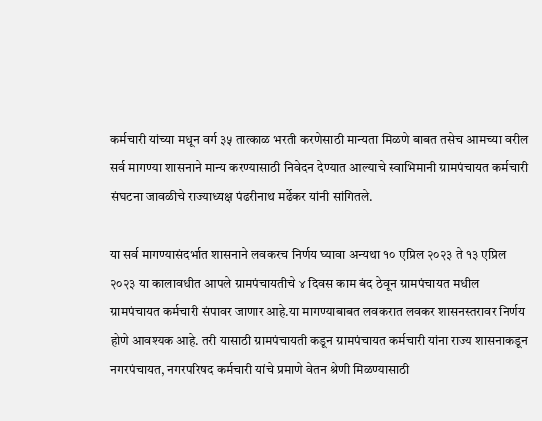कर्मचारी यांच्या मधून वर्ग ३५ तात्काळ भरती करणेसाठी मान्यता मिळणे बाबत तसेच आमच्या वरील सर्व मागण्या शासनाने मान्य करण्यासाठी निवेदन देण्यात आल्याचे स्वाभिमानी ग्रामपंचायत कर्मचारी संघटना जावळीचे राज्याध्यक्ष पंढरीनाथ मर्ढेकर यांनी सांगितले.

या सर्व मागण्यासंदर्भात शासनाने लवकरच निर्णय घ्यावा अन्यथा १० एप्रिल २०२३ ते १३ एप्रिल २०२३ या कालावधीत आपले ग्रामपंचायतीचे ४ दिवस काम बंद ठेवून ग्रामपंचायत मधील ग्रामपंचायत कर्मचारी संपावर जाणार आहे.या मागण्याबाबत लवकरात लवकर शासनस्तरावर निर्णय होणे आवश्यक आहे. तरी यासाठी ग्रामपंचायती कडून ग्रामपंचायत कर्मचारी यांना राज्य शासनाकडून नगरपंचायत, नगरपरिषद कर्मचारी यांचे प्रमाणे वेतन श्रेणी मिळण्यासाठी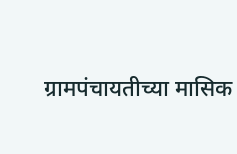ग्रामपंचायतीच्या मासिक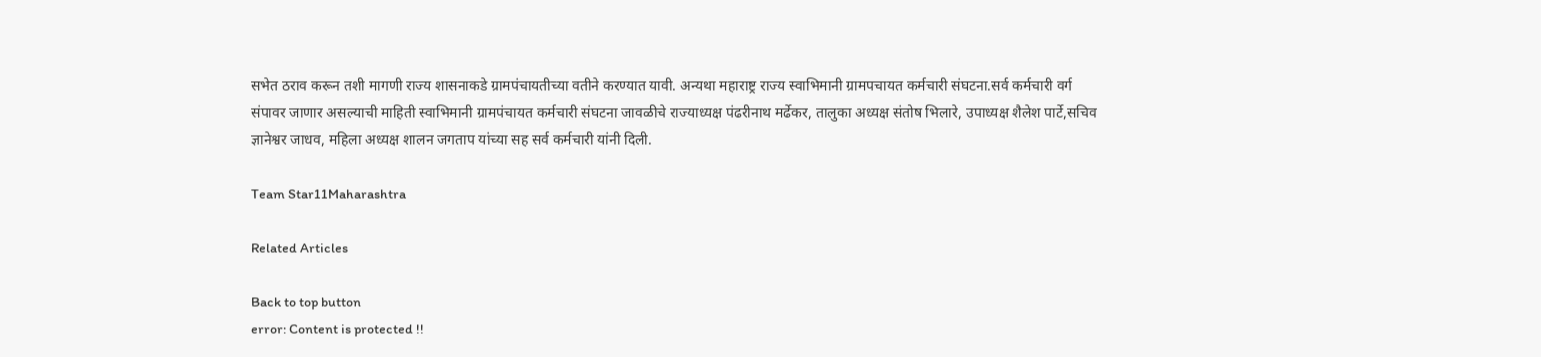सभेत ठराव करून तशी मागणी राज्य शासनाकडे ग्रामपंचायतीच्या वतीने करण्यात यावी. अन्यथा महाराष्ट्र राज्य स्वाभिमानी ग्रामपचायत कर्मचारी संघटना.सर्व कर्मचारी वर्ग संपावर जाणार असल्याची माहिती स्वाभिमानी ग्रामपंचायत कर्मचारी संघटना जावळीचे राज्याध्यक्ष पंढरीनाथ मर्ढेकर, तालुका अध्यक्ष संतोष भिलारे, उपाध्यक्ष शैलेश पार्टे,सचिव ज्ञानेश्वर जाधव, महिला अध्यक्ष शालन जगताप यांच्या सह सर्व कर्मचारी यांनी दिली.

Team Star11Maharashtra

Related Articles

Back to top button
error: Content is protected !!